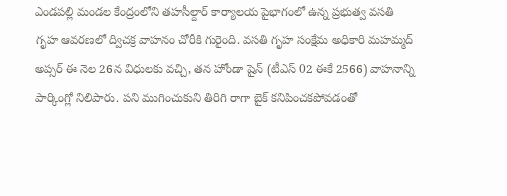ఎండపల్లి మండల కేంద్రంలోని తహసీల్దార్ కార్యాలయ పైభాగంలో ఉన్న ప్రభుత్వ వసతి గృహ ఆవరణలో ద్విచక్ర వాహనం చోరీకి గురైంది. వసతి గృహ సంక్షేమ అధికారి మహమ్మద్ అప్సర్ ఈ నెల 26న విధులకు వచ్చి, తన హోండా షైన్ (టీఎస్ 02 ఈకే 2566) వాహనాన్ని పార్కింగ్లో నిలిపారు. పని ముగించుకుని తిరిగి రాగా బైక్ కనిపించకపోవడంతో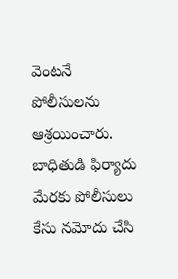వెంటనే పోలీసులను ఆశ్రయించారు. బాధితుడి ఫిర్యాదు మేరకు పోలీసులు కేసు నమోదు చేసి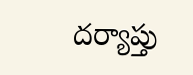దర్యాప్తు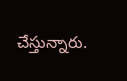చేస్తున్నారు.